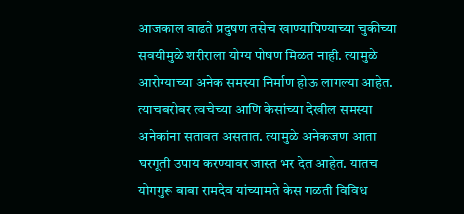आजकाल वाढते प्रदुषण तसेच खाण्यापिण्याच्या चुकीच्या सवयीमुळे शरीराला योग्य पोषण मिळत नाही. त्यामुळे आरोग्याच्या अनेक समस्या निर्माण होऊ लागल्या आहेत. त्याचबरोबर त्वचेच्या आणि केसांच्या देखील समस्या अनेकांना सतावत असतात. त्यामुळे अनेकजण आता घरगूती उपाय करण्यावर जास्त भर देत आहेत. यातच योगगुरू बाबा रामदेव यांच्यामते केस गळती विविध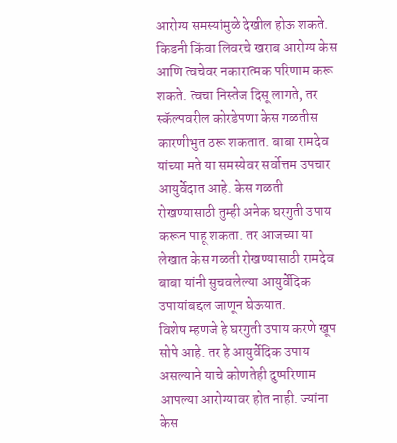आरोग्य समस्यांमुळे देखील होऊ शकते. किडनी किंवा लिवरचे खराब आरोग्य केस आणि त्वचेवर नकारात्मक परिणाम करू शकते. त्वचा निस्तेज दिसू लागते, तर स्कॅल्पवरील कोरडेपणा केस गळतीस कारणीभुत ठरू शकतात. बाबा रामदेव यांच्या मते या समस्येवर सर्वोत्तम उपचार आयुर्वेदात आहे. केस गळती रोखण्यासाठी तुम्ही अनेक घरगुती उपाय करून पाहू शकता. तर आजच्या या लेखात केस गळती रोखण्यासाठी रामदेव बाबा यांनी सुचवलेल्या आयुर्वेदिक उपायांबद्दल जाणून घेऊयात.
विशेष म्हणजे हे घरगुती उपाय करणे खूप सोपे आहे. तर हे आयुर्वेदिक उपाय असल्याने याचे कोणतेही दुष्परिणाम आपल्या आरोग्यावर होत नाही. ज्यांना केस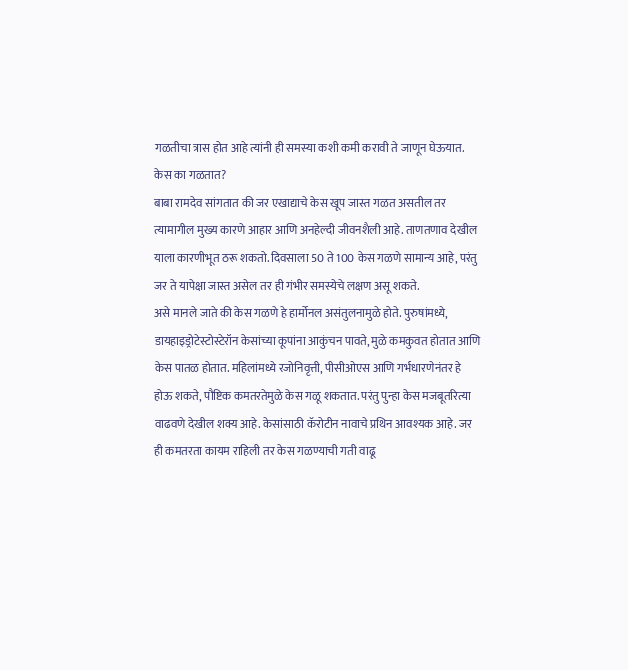गळतीचा त्रास होत आहे त्यांनी ही समस्या कशी कमी करावी ते जाणून घेऊयात.
केस का गळतात?
बाबा रामदेव सांगतात की जर एखाद्याचे केस खूप जास्त गळत असतील तर त्यामागील मुख्य कारणे आहार आणि अनहेल्दी जीवनशैली आहे. ताणतणाव देखील याला कारणीभूत ठरू शकतो. दिवसाला 50 ते 100 केस गळणे सामान्य आहे, परंतु जर ते यापेक्षा जास्त असेल तर ही गंभीर समस्येचे लक्षण असू शकते.
असे मानले जाते की केस गळणे हे हार्मोनल असंतुलनामुळे होते. पुरुषांमध्ये, डायहाइड्रोटेस्टोस्टेरॉन केसांच्या कूपांना आकुंचन पावते, मुळे कमकुवत होतात आणि केस पातळ होतात. महिलांमध्ये रजोनिवृत्ती, पीसीओएस आणि गर्भधारणेनंतर हे होऊ शकते, पौष्टिक कमतरतेमुळे केस गळू शकतात. परंतु पुन्हा केस मजबूतरित्या वाढवणे देखील शक्य आहे. केसांसाठी कॅरोटीन नावाचे प्रथिन आवश्यक आहे. जर ही कमतरता कायम राहिली तर केस गळण्याची गती वाढू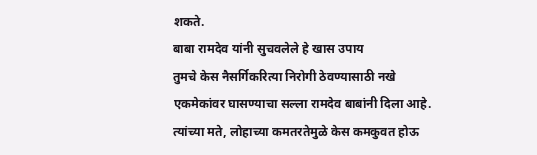शकते.
बाबा रामदेव यांनी सुचवलेले हे खास उपाय
तुमचे केस नैसर्गिकरित्या निरोगी ठेवण्यासाठी नखे एकमेकांवर घासण्याचा सल्ला रामदेव बाबांनी दिला आहे. त्यांच्या मते, लोहाच्या कमतरतेमुळे केस कमकुवत होऊ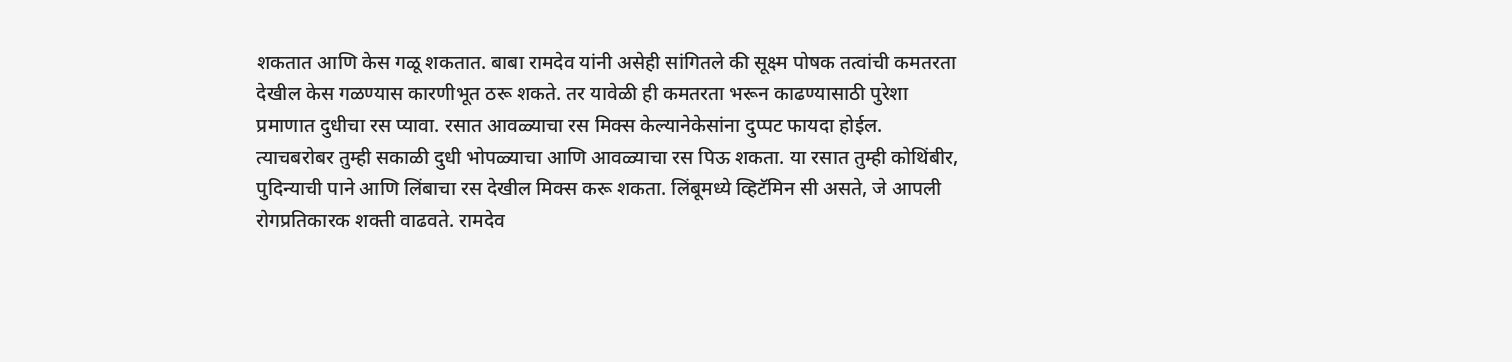शकतात आणि केस गळू शकतात. बाबा रामदेव यांनी असेही सांगितले की सूक्ष्म पोषक तत्वांची कमतरता देखील केस गळण्यास कारणीभूत ठरू शकते. तर यावेळी ही कमतरता भरून काढण्यासाठी पुरेशा प्रमाणात दुधीचा रस प्यावा. रसात आवळ्याचा रस मिक्स केल्यानेकेसांना दुप्पट फायदा होईल.
त्याचबरोबर तुम्ही सकाळी दुधी भोपळ्याचा आणि आवळ्याचा रस पिऊ शकता. या रसात तुम्ही कोथिंबीर, पुदिन्याची पाने आणि लिंबाचा रस देखील मिक्स करू शकता. लिंबूमध्ये व्हिटॅमिन सी असते, जे आपली रोगप्रतिकारक शक्ती वाढवते. रामदेव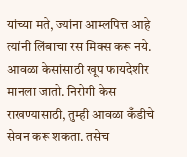यांच्या मते, ज्यांना आम्लपित्त आहे त्यांनी लिंबाचा रस मिक्स करू नये.
आवळा केसांसाठी खूप फायदेशीर मानला जातो. निरोगी केस राखण्यासाठी, तुम्ही आवळा कँडीचे सेवन करू शकता. तसेच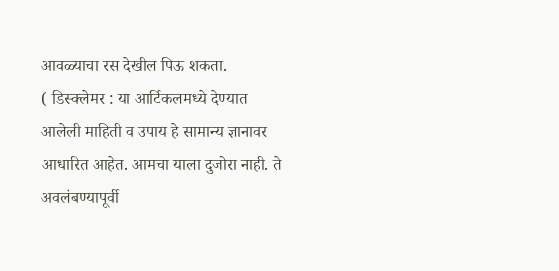आवळ्याचा रस देखील पिऊ शकता.
( डिस्क्लेमर : या आर्टिकलमध्ये देण्यात आलेली माहिती व उपाय हे सामान्य ज्ञानावर आधारित आहेत. आमचा याला दुजोरा नाही. ते अवलंबण्यापूर्वी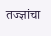तज्ज्ञांचा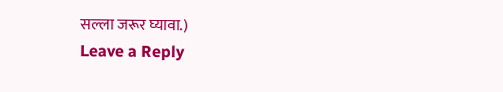सल्ला जरूर घ्यावा.)
Leave a Reply